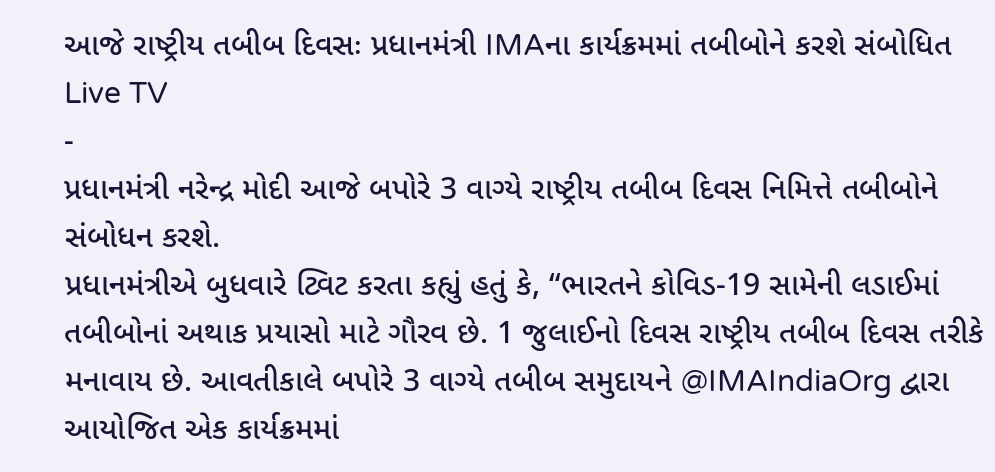આજે રાષ્ટ્રીય તબીબ દિવસઃ પ્રધાનમંત્રી IMAના કાર્યક્રમમાં તબીબોને કરશે સંબોધિત
Live TV
-
પ્રધાનમંત્રી નરેન્દ્ર મોદી આજે બપોરે 3 વાગ્યે રાષ્ટ્રીય તબીબ દિવસ નિમિત્તે તબીબોને સંબોધન કરશે.
પ્રધાનમંત્રીએ બુધવારે ટ્વિટ કરતા કહ્યું હતું કે, “ભારતને કોવિડ-19 સામેની લડાઈમાં તબીબોનાં અથાક પ્રયાસો માટે ગૌરવ છે. 1 જુલાઈનો દિવસ રાષ્ટ્રીય તબીબ દિવસ તરીકે મનાવાય છે. આવતીકાલે બપોરે 3 વાગ્યે તબીબ સમુદાયને @IMAIndiaOrg દ્વારા આયોજિત એક કાર્યક્રમમાં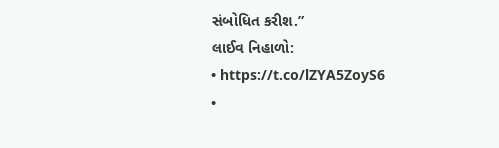સંબોધિત કરીશ.”
લાઈવ નિહાળો:
• https://t.co/lZYA5ZoyS6
•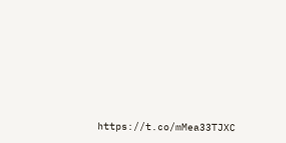https://t.co/mMea33TJXC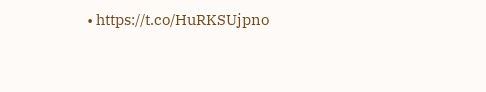• https://t.co/HuRKSUjpno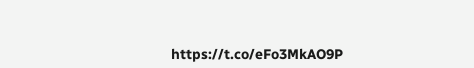https://t.co/eFo3MkAO9P